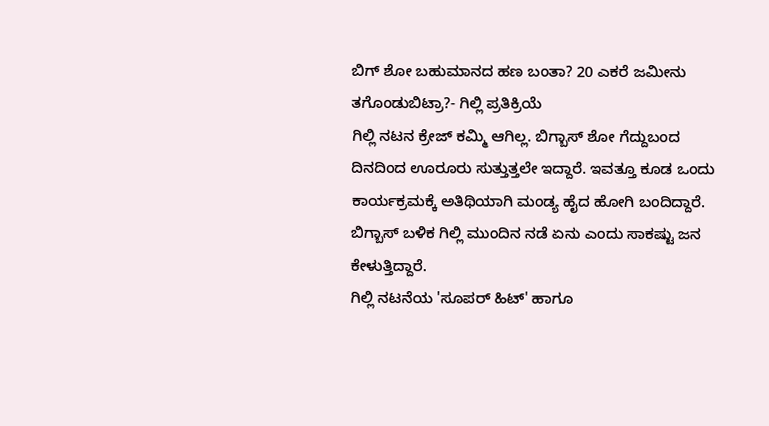ಬಿಗ್ ಶೋ ಬಹುಮಾನದ ಹಣ ಬಂತಾ? 20 ಎಕರೆ ಜಮೀನು ತಗೊಂಡುಬಿಟ್ರಾ?- ಗಿಲ್ಲಿ ಪ್ರತಿಕ್ರಿಯೆ
ಗಿಲ್ಲಿ ನಟನ ಕ್ರೇಜ್ ಕಮ್ಮಿ ಆಗಿಲ್ಲ. ಬಿಗ್ಬಾಸ್ ಶೋ ಗೆದ್ದುಬಂದ ದಿನದಿಂದ ಊರೂರು ಸುತ್ತುತ್ತಲೇ ಇದ್ದಾರೆ. ಇವತ್ತೂ ಕೂಡ ಒಂದು ಕಾರ್ಯಕ್ರಮಕ್ಕೆ ಅತಿಥಿಯಾಗಿ ಮಂಡ್ಯ ಹೈದ ಹೋಗಿ ಬಂದಿದ್ದಾರೆ. ಬಿಗ್ಬಾಸ್ ಬಳಿಕ ಗಿಲ್ಲಿ ಮುಂದಿನ ನಡೆ ಏನು ಎಂದು ಸಾಕಷ್ಟು ಜನ ಕೇಳುತ್ತಿದ್ದಾರೆ.
ಗಿಲ್ಲಿ ನಟನೆಯ 'ಸೂಪರ್ ಹಿಟ್' ಹಾಗೂ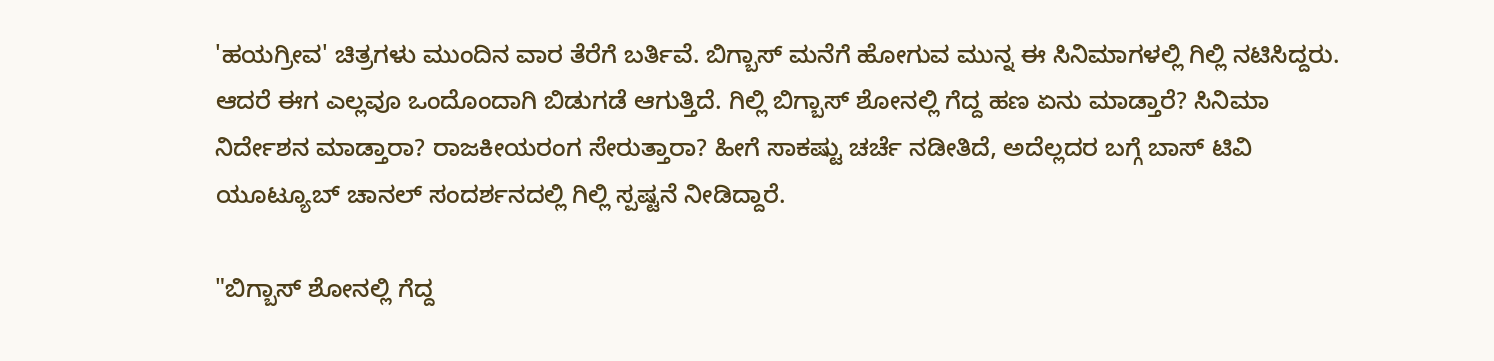'ಹಯಗ್ರೀವ' ಚಿತ್ರಗಳು ಮುಂದಿನ ವಾರ ತೆರೆಗೆ ಬರ್ತಿವೆ. ಬಿಗ್ಬಾಸ್ ಮನೆಗೆ ಹೋಗುವ ಮುನ್ನ ಈ ಸಿನಿಮಾಗಳಲ್ಲಿ ಗಿಲ್ಲಿ ನಟಿಸಿದ್ದರು. ಆದರೆ ಈಗ ಎಲ್ಲವೂ ಒಂದೊಂದಾಗಿ ಬಿಡುಗಡೆ ಆಗುತ್ತಿದೆ. ಗಿಲ್ಲಿ ಬಿಗ್ಬಾಸ್ ಶೋನಲ್ಲಿ ಗೆದ್ದ ಹಣ ಏನು ಮಾಡ್ತಾರೆ? ಸಿನಿಮಾ ನಿರ್ದೇಶನ ಮಾಡ್ತಾರಾ? ರಾಜಕೀಯರಂಗ ಸೇರುತ್ತಾರಾ? ಹೀಗೆ ಸಾಕಷ್ಟು ಚರ್ಚೆ ನಡೀತಿದೆ, ಅದೆಲ್ಲದರ ಬಗ್ಗೆ ಬಾಸ್ ಟಿವಿ ಯೂಟ್ಯೂಬ್ ಚಾನಲ್ ಸಂದರ್ಶನದಲ್ಲಿ ಗಿಲ್ಲಿ ಸ್ಪಷ್ಟನೆ ನೀಡಿದ್ದಾರೆ.

"ಬಿಗ್ಬಾಸ್ ಶೋನಲ್ಲಿ ಗೆದ್ದ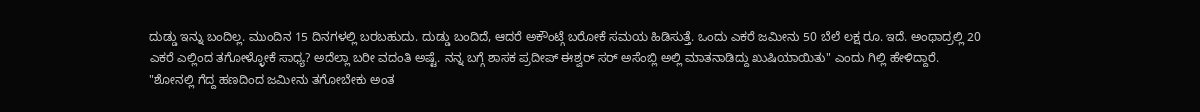ದುಡ್ಡು ಇನ್ನು ಬಂದಿಲ್ಲ. ಮುಂದಿನ 15 ದಿನಗಳಲ್ಲಿ ಬರಬಹುದು. ದುಡ್ಡು ಬಂದಿದೆ, ಆದರೆ ಅಕೌಂಟ್ಗೆ ಬರೋಕೆ ಸಮಯ ಹಿಡಿಸುತ್ತೆ. ಒಂದು ಎಕರೆ ಜಮೀನು 50 ಬೆಲೆ ಲಕ್ಷ ರೂ. ಇದೆ. ಅಂಥಾದ್ರಲ್ಲಿ 20 ಎಕರೆ ಎಲ್ಲಿಂದ ತಗೋಳ್ಳೋಕೆ ಸಾಧ್ಯ? ಅದೆಲ್ಲಾ ಬರೀ ವದಂತಿ ಅಷ್ಟೆ. ನನ್ನ ಬಗ್ಗೆ ಶಾಸಕ ಪ್ರದೀಪ್ ಈಶ್ವರ್ ಸರ್ ಅಸೆಂಬ್ಲಿ ಅಲ್ಲಿ ಮಾತನಾಡಿದ್ದು ಖುಷಿಯಾಯಿತು" ಎಂದು ಗಿಲ್ಲಿ ಹೇಳಿದ್ದಾರೆ.
"ಶೋನಲ್ಲಿ ಗೆದ್ದ ಹಣದಿಂದ ಜಮೀನು ತಗೋಬೇಕು ಅಂತ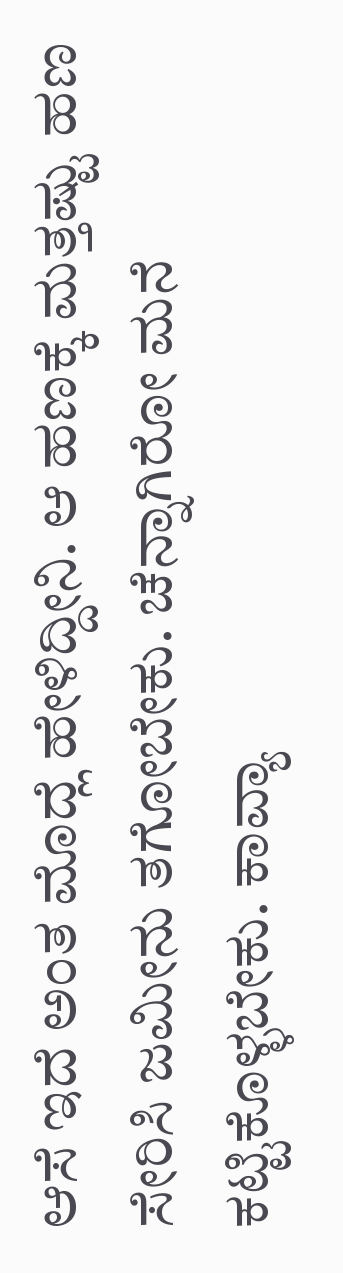ಆಸೆ ಇದೆ ಅಂತ ಮೊದ್ಲೆ ಹೇಳಿದ್ದೀನಿ. ಆ ಹಣಕ್ಕೆ ಮತ್ತಷ್ಟು ಹಣ ಸೇರಿಸಿ ಜಮೀನು ತಗೋಬೇಕು. ಚೆನ್ನಾಗಿರೋ ಮನೆ ಕಟ್ಟಿಕೊಳ್ಳಬೇಕು. ಕಾವ್ಯಾ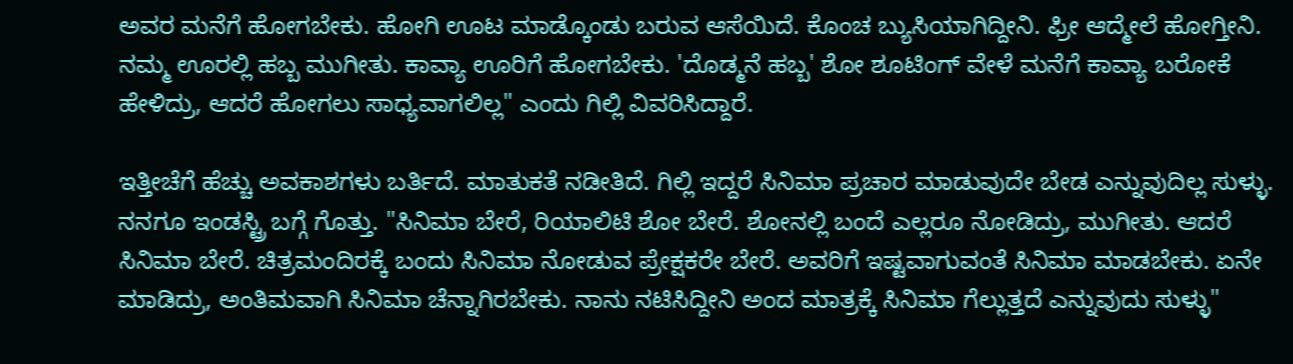ಅವರ ಮನೆಗೆ ಹೋಗಬೇಕು. ಹೋಗಿ ಊಟ ಮಾಡ್ಕೊಂಡು ಬರುವ ಆಸೆಯಿದೆ. ಕೊಂಚ ಬ್ಯುಸಿಯಾಗಿದ್ದೀನಿ. ಫ್ರೀ ಆದ್ಮೇಲೆ ಹೋಗ್ತೀನಿ. ನಮ್ಮ ಊರಲ್ಲಿ ಹಬ್ಬ ಮುಗೀತು. ಕಾವ್ಯಾ ಊರಿಗೆ ಹೋಗಬೇಕು. 'ದೊಡ್ಮನೆ ಹಬ್ಬ' ಶೋ ಶೂಟಿಂಗ್ ವೇಳೆ ಮನೆಗೆ ಕಾವ್ಯಾ ಬರೋಕೆ ಹೇಳಿದ್ರು, ಆದರೆ ಹೋಗಲು ಸಾಧ್ಯವಾಗಲಿಲ್ಲ" ಎಂದು ಗಿಲ್ಲಿ ವಿವರಿಸಿದ್ದಾರೆ.

ಇತ್ತೀಚೆಗೆ ಹೆಚ್ಚು ಅವಕಾಶಗಳು ಬರ್ತಿದೆ. ಮಾತುಕತೆ ನಡೀತಿದೆ. ಗಿಲ್ಲಿ ಇದ್ದರೆ ಸಿನಿಮಾ ಪ್ರಚಾರ ಮಾಡುವುದೇ ಬೇಡ ಎನ್ನುವುದಿಲ್ಲ ಸುಳ್ಳು. ನನಗೂ ಇಂಡಸ್ಟ್ರಿ ಬಗ್ಗೆ ಗೊತ್ತು. "ಸಿನಿಮಾ ಬೇರೆ, ರಿಯಾಲಿಟಿ ಶೋ ಬೇರೆ. ಶೋನಲ್ಲಿ ಬಂದೆ ಎಲ್ಲರೂ ನೋಡಿದ್ರು, ಮುಗೀತು. ಆದರೆ ಸಿನಿಮಾ ಬೇರೆ. ಚಿತ್ರಮಂದಿರಕ್ಕೆ ಬಂದು ಸಿನಿಮಾ ನೋಡುವ ಪ್ರೇಕ್ಷಕರೇ ಬೇರೆ. ಅವರಿಗೆ ಇಷ್ಟವಾಗುವಂತೆ ಸಿನಿಮಾ ಮಾಡಬೇಕು. ಏನೇ ಮಾಡಿದ್ರು, ಅಂತಿಮವಾಗಿ ಸಿನಿಮಾ ಚೆನ್ನಾಗಿರಬೇಕು. ನಾನು ನಟಿಸಿದ್ದೀನಿ ಅಂದ ಮಾತ್ರಕ್ಕೆ ಸಿನಿಮಾ ಗೆಲ್ಲುತ್ತದೆ ಎನ್ನುವುದು ಸುಳ್ಳು"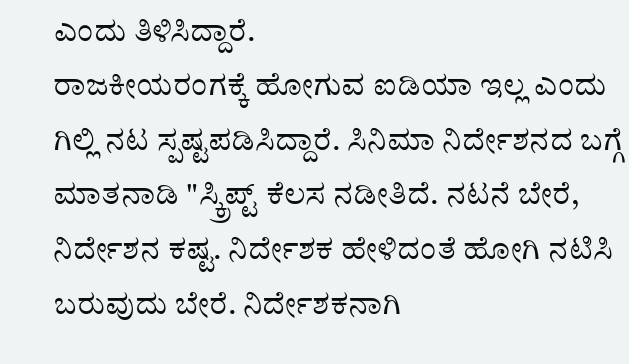ಎಂದು ತಿಳಿಸಿದ್ದಾರೆ.
ರಾಜಕೀಯರಂಗಕ್ಕೆ ಹೋಗುವ ಐಡಿಯಾ ಇಲ್ಲ ಎಂದು ಗಿಲ್ಲಿ ನಟ ಸ್ಪಷ್ಟಪಡಿಸಿದ್ದಾರೆ. ಸಿನಿಮಾ ನಿರ್ದೇಶನದ ಬಗ್ಗೆ ಮಾತನಾಡಿ "ಸ್ಕ್ರಿಪ್ಟ್ ಕೆಲಸ ನಡೀತಿದೆ. ನಟನೆ ಬೇರೆ, ನಿರ್ದೇಶನ ಕಷ್ಟ. ನಿರ್ದೇಶಕ ಹೇಳಿದಂತೆ ಹೋಗಿ ನಟಿಸಿ ಬರುವುದು ಬೇರೆ. ನಿರ್ದೇಶಕನಾಗಿ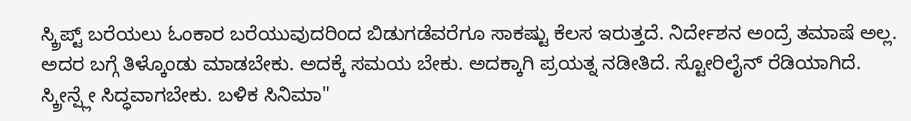ಸ್ಕ್ರಿಪ್ಟ್ ಬರೆಯಲು ಓಂಕಾರ ಬರೆಯುವುದರಿಂದ ಬಿಡುಗಡೆವರೆಗೂ ಸಾಕಷ್ಟು ಕೆಲಸ ಇರುತ್ತದೆ. ನಿರ್ದೇಶನ ಅಂದ್ರೆ ತಮಾಷೆ ಅಲ್ಲ. ಅದರ ಬಗ್ಗೆ ತಿಳ್ಕೊಂಡು ಮಾಡಬೇಕು. ಅದಕ್ಕೆ ಸಮಯ ಬೇಕು. ಅದಕ್ಕಾಗಿ ಪ್ರಯತ್ನ ನಡೀತಿದೆ. ಸ್ಟೋರಿಲೈನ್ ರೆಡಿಯಾಗಿದೆ. ಸ್ಕ್ರೀನ್ಪ್ಲೇ ಸಿದ್ಧವಾಗಬೇಕು. ಬಳಿಕ ಸಿನಿಮಾ"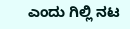ಎಂದು ಗಿಲ್ಲಿ ನಟ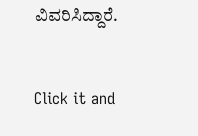ವಿವರಿಸಿದ್ದಾರೆ.


Click it and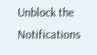Unblock the Notifications